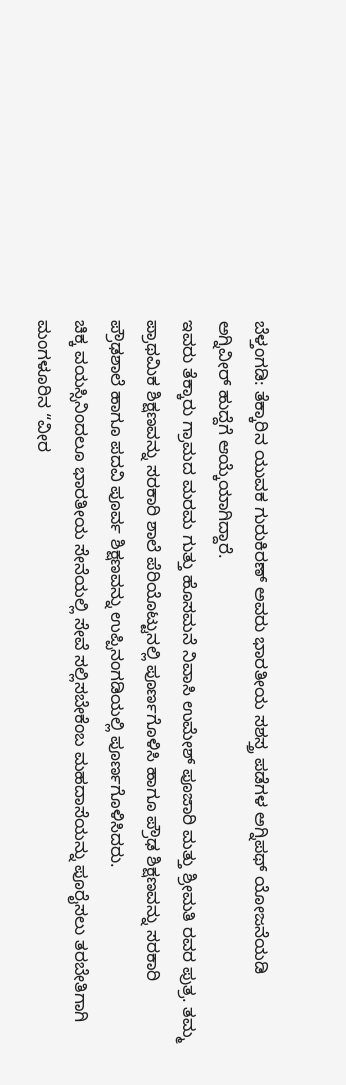ಬೆಳ್ತಂಗಡಿ: ತೆಕ್ಕಾರಿನ ಯುವಕ ಗುರುಕಿರಣ್ ಅವರು ಭಾರತೀಯ ಸಶಸ್ತ್ರ ಪಡೆಗಳ ಅಗ್ನಿಪಥ್ ಯೋಜನೆಯಡಿ ಅಗ್ನಿವೀರ್ ಹುದ್ದೆಗೆ ಆಯ್ಕೆಯಾಗಿದ್ದಾರೆ.
ಇವರು ತೆಕ್ಕಾರು ಗ್ರಾಮದ ಮರಮ ಗುತ್ತು ಹೊಸಮನೆ ನಿವಾಸಿ ಉಮೇಶ್ ಪೂಜಾರಿ ಮತ್ತು ಶ್ರೀಮತಿ ರವರ ಪುತ್ರ. ತಮ್ಮ ಪ್ರಾಥಮಿಕ ಶಿಕ್ಷಣವನ್ನು ಸರಕಾರಿ ಶಾಲೆ ಪೆರಿಯೊಟ್ಟುನಲ್ಲಿ ಪೂರ್ಣಗೊಳಿಸಿ ಹಾಗೂ ಪ್ರೌಢ ಶಿಕ್ಷಣವನ್ನು ಸರಕಾರಿ ಪ್ರೌಢಶಾಲೆ ಹಾಗೂ ಪದವಿ ಪೂರ್ವ ಶಿಕ್ಷಣವನ್ನು ಉಪ್ಪಿನಂಗಡಿಯಲ್ಲಿ ಪೂರ್ಣಗೊಳಿಸಿದರು.
ಚಿಕ್ಕ ವಯಸ್ಸಿನಿಂದಲೂ ಭಾರತೀಯ ಸೇನೆಯಲ್ಲಿ ಸೇವೆ ಸಲ್ಲಿಸಬೇಕೆಂಬ ಮಹದಾಸೆಯನ್ನು ಪೂರೈಸಲು ತರಬೇತಿಗಾಗಿ ಮಂಗಳೂರಿನ “ವೀರ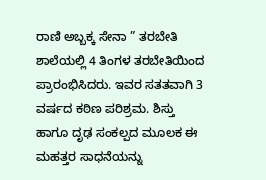ರಾಣಿ ಅಬ್ಬಕ್ಕ ಸೇನಾ ” ತರಬೇತಿ ಶಾಲೆಯಲ್ಲಿ 4 ತಿಂಗಳ ತರಬೇತಿಯಿಂದ ಪ್ರಾರಂಭಿಸಿದರು. ಇವರ ಸತತವಾಗಿ 3 ವರ್ಷದ ಕಠಿಣ ಪರಿಶ್ರಮ. ಶಿಸ್ತು ಹಾಗೂ ದೃಢ ಸಂಕಲ್ಪದ ಮೂಲಕ ಈ ಮಹತ್ತರ ಸಾಧನೆಯನ್ನು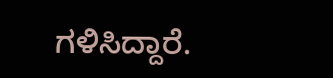ಗಳಿಸಿದ್ದಾರೆ.